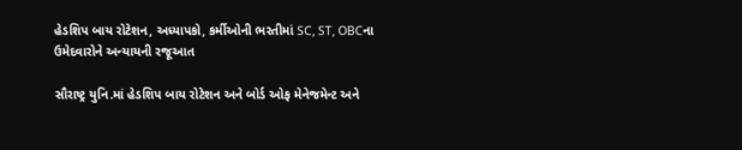હેડશિપ બાય રોટેશન, અધ્યાપકો, કર્મીઓની ભરતીમાં SC, ST, OBCના ઉમેદવારોને અન્યાયની રજૂઆત

સૌરાષ્ટ્ર યુનિ.માં હેડશિપ બાય રોટેશન અને બોર્ડ ઓફ મેનેજમેન્ટ અને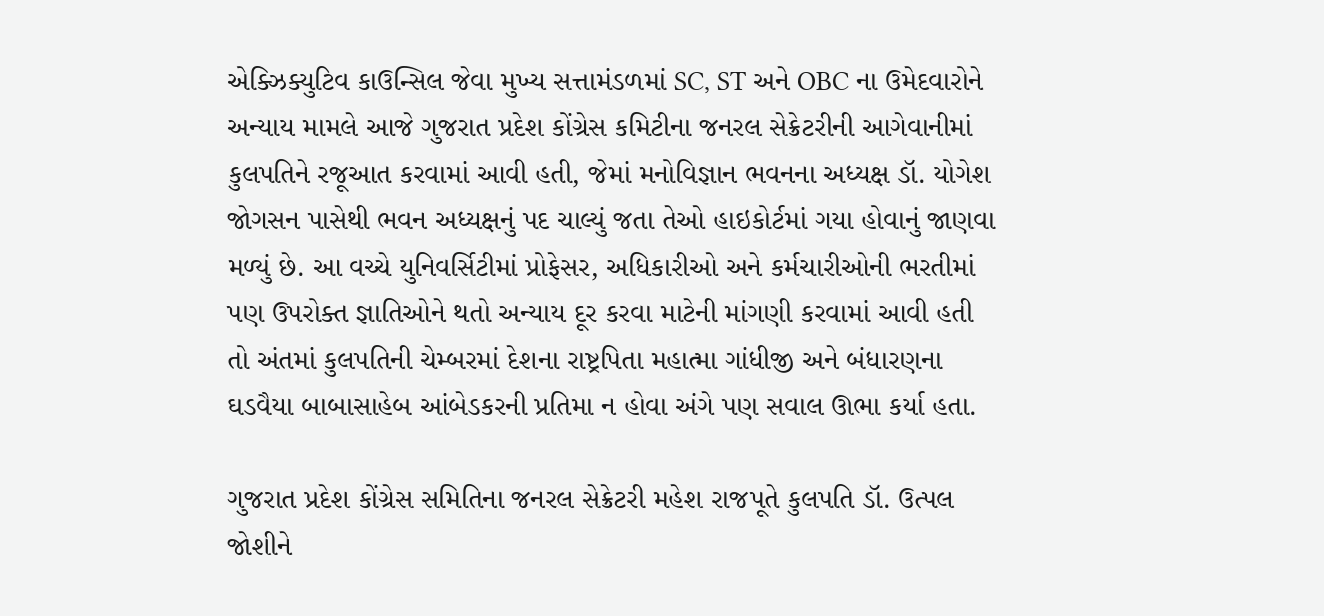એક્ઝિક્યુટિવ કાઉન્સિલ જેવા મુખ્ય સત્તામંડળમાં SC, ST અને OBC ના ઉમેદવારોને અન્યાય મામલે આજે ગુજરાત પ્રદેશ કોંગ્રેસ કમિટીના જનરલ સેક્રેટરીની આગેવાનીમાં કુલપતિને રજૂઆત કરવામાં આવી હતી, જેમાં મનોવિજ્ઞાન ભવનના અધ્યક્ષ ડૉ. યોગેશ જોગસન પાસેથી ભવન અધ્યક્ષનું પદ ચાલ્યું જતા તેઓ હાઇકોર્ટમાં ગયા હોવાનું જાણવા મળ્યું છે. આ વચ્ચે યુનિવર્સિટીમાં પ્રોફેસર, અધિકારીઓ અને કર્મચારીઓની ભરતીમાં પણ ઉપરોક્ત જ્ઞાતિઓને થતો અન્યાય દૂર કરવા માટેની માંગણી કરવામાં આવી હતી તો અંતમાં કુલપતિની ચેમ્બરમાં દેશના રાષ્ટ્રપિતા મહાત્મા ગાંધીજી અને બંધારણના ઘડવૈયા બાબાસાહેબ આંબેડકરની પ્રતિમા ન હોવા અંગે પણ સવાલ ઊભા કર્યા હતા.

ગુજરાત પ્રદેશ કોંગ્રેસ સમિતિના જનરલ સેક્રેટરી મહેશ રાજપૂતે કુલપતિ ડૉ. ઉત્પલ જોશીને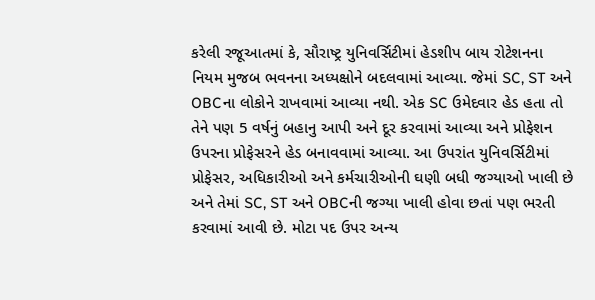કરેલી રજૂઆતમાં કે, સૌરાષ્ટ્ર યુનિવર્સિટીમાં હેડશીપ બાય રોટેશનના નિયમ મુજબ ભવનના અધ્યક્ષોને બદલવામાં આવ્યા. જેમાં SC, ST અને OBCના લોકોને રાખવામાં આવ્યા નથી. એક SC ઉમેદવાર હેડ હતા તો તેને પણ 5 વર્ષનું બહાનુ આપી અને દૂર કરવામાં આવ્યા અને પ્રોફેશન ઉપરના પ્રોફેસરને હેડ બનાવવામાં આવ્યા. આ ઉપરાંત યુનિવર્સિટીમાં પ્રોફેસર, અધિકારીઓ અને કર્મચારીઓની ઘણી બધી જગ્યાઓ ખાલી છે અને તેમાં SC, ST અને OBCની જગ્યા ખાલી હોવા છતાં પણ ભરતી કરવામાં આવી છે. મોટા પદ ઉપર અન્ય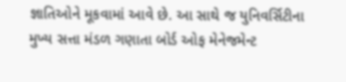જ્ઞાતિઓને મૂકવામાં આવે છે. આ સાથે જ યુનિવર્સિટીના મુખ્ય સત્તા મંડળ ગણાતા બોર્ડ ઓફ મેનેજમેન્ટ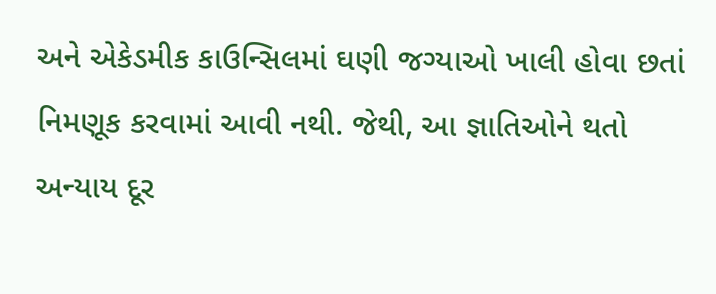અને એકેડમીક કાઉન્સિલમાં ઘણી જગ્યાઓ ખાલી હોવા છતાં નિમણૂક કરવામાં આવી નથી. જેથી, આ જ્ઞાતિઓને થતો અન્યાય દૂર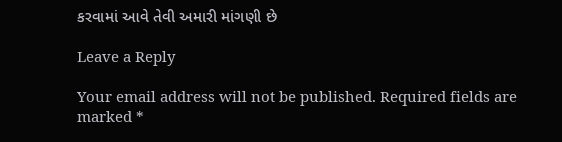કરવામાં આવે તેવી અમારી માંગણી છે

Leave a Reply

Your email address will not be published. Required fields are marked *